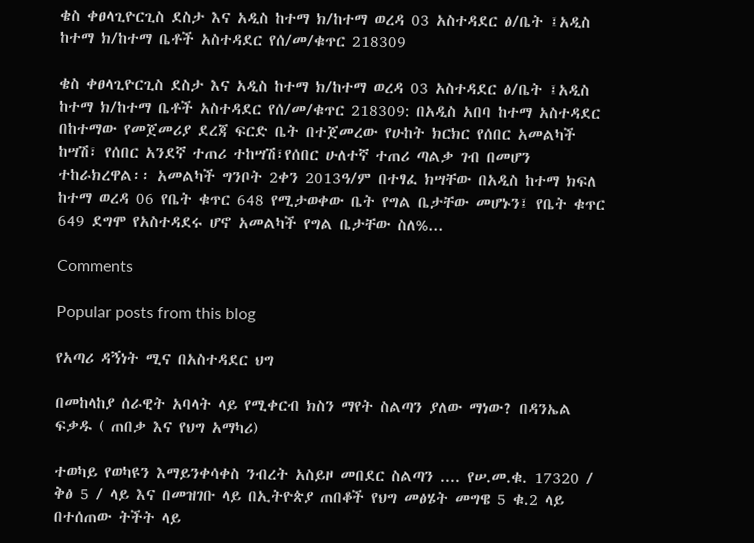ቄስ ቀፀላጊዮርጊስ ደስታ እና አዲስ ከተማ ክ/ከተማ ወረዳ 03 አስተዳደር ፅ/ቤት ፤አዲስ ከተማ ክ/ከተማ ቤቶች አስተዳደር የሰ/መ/ቁጥር 218309

ቄስ ቀፀላጊዮርጊስ ደስታ እና አዲስ ከተማ ክ/ከተማ ወረዳ 03 አስተዳደር ፅ/ቤት ፤አዲስ ከተማ ክ/ከተማ ቤቶች አስተዳደር የሰ/መ/ቁጥር 218309: በአዲስ አበባ ከተማ አስተዳደር በከተማው የመጀመሪያ ደረጃ ፍርድ ቤት በተጀመረው የሁከት ክርክር የሰበር አመልካች ከሣሽ፣ የሰበር አንደኛ ተጠሪ ተከሣሽ፣የሰበር ሁለተኛ ተጠሪ ጣልቃ ገብ በመሆን ተከራክረዋል፡፡ አመልካች ግንቦት 2ቀን 2013ዓ/ም በተፃፈ ክሣቸው በአዲስ ከተማ ክፍለ ከተማ ወረዳ 06 የቤት ቁጥር 648 የሚታወቀው ቤት የግል ቤታቸው መሆኑን፤ የቤት ቁጥር 649 ደግሞ የአስተዳደሩ ሆኖ አመልካች የግል ቤታቸው ስለ%...

Comments

Popular posts from this blog

የአጣሪ ዳኝነት ሚና በአስተዳደር ህግ

በመከላከያ ሰራዊት አባላት ላይ የሚቀርብ ክስን ማየት ስልጣን ያለው ማነው? በዳንኤል ፍቃዱ ( ጠበቃ እና የህግ አማካሪ)

ተወካይ የወካዩን እማይንቀሳቀስ ንብረት አስይዞ መበደር ስልጣን .... የሠ.መ.ቁ. 17320 / ቅፅ 5 / ላይ እና በመዝገቡ ላይ በኢትዮጵያ ጠበቆች የህግ መፅሄት መግዌ 5 ቁ.2 ላይ በተሰጠው ትችት ላይ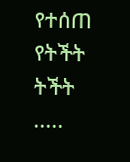የተሰጠ የትችት ትችት .....